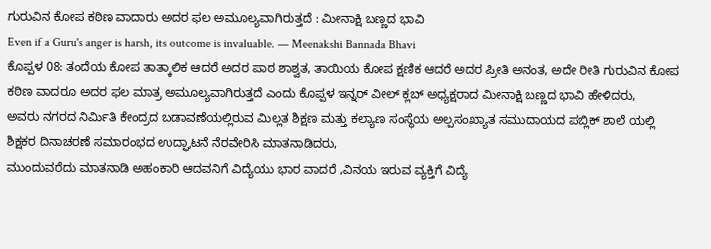ಗುರುವಿನ ಕೋಪ ಕಠಿಣ ವಾದಾರು ಅದರ ಫಲ ಅಮೂಲ್ಯವಾಗಿರುತ್ತದೆ : ಮೀನಾಕ್ಷಿ ಬಣ್ಣದ ಭಾವಿ
Even if a Guru's anger is harsh, its outcome is invaluable. — Meenakshi Bannada Bhavi
ಕೊಪ್ಪಳ 08: ತಂದೆಯ ಕೋಪ ತಾತ್ಕಾಲಿಕ ಆದರೆ ಅದರ ಪಾಠ ಶಾಶ್ವತ, ತಾಯಿಯ ಕೋಪ ಕ್ಷಣಿಕ ಆದರೆ ಅದರ ಪ್ರೀತಿ ಅನಂತ, ಅದೇ ರೀತಿ ಗುರುವಿನ ಕೋಪ ಕಠಿಣ ವಾದರೂ ಅದರ ಫಲ ಮಾತ್ರ ಅಮೂಲ್ಯವಾಗಿರುತ್ತದೆ ಎಂದು ಕೊಪ್ಪಳ ಇನ್ನರ್ ವೀಲ್ ಕ್ಲಬ್ ಅಧ್ಯಕ್ಷರಾದ ಮೀನಾಕ್ಷಿ ಬಣ್ಣದ ಭಾವಿ ಹೇಳಿದರು,
ಅವರು ನಗರದ ನಿರ್ಮಿತಿ ಕೇಂದ್ರದ ಬಡಾವಣೆಯಲ್ಲಿರುವ ಮಿಲ್ಲತ ಶಿಕ್ಷಣ ಮತ್ತು ಕಲ್ಯಾಣ ಸಂಸ್ಥೆಯ ಅಲ್ಪಸಂಖ್ಯಾತ ಸಮುದಾಯದ ಪಬ್ಲಿಕ್ ಶಾಲೆ ಯಲ್ಲಿ ಶಿಕ್ಷಕರ ದಿನಾಚರಣೆ ಸಮಾರಂಭದ ಉದ್ಘಾಟನೆ ನೆರವೇರಿಸಿ ಮಾತನಾಡಿದರು,
ಮುಂದುವರೆದು ಮಾತನಾಡಿ ಅಹಂಕಾರಿ ಆದವನಿಗೆ ವಿದ್ಯೆಯು ಭಾರ ವಾದರೆ ,ವಿನಯ ಇರುವ ವ್ಯಕ್ತಿಗೆ ವಿದ್ಯೆ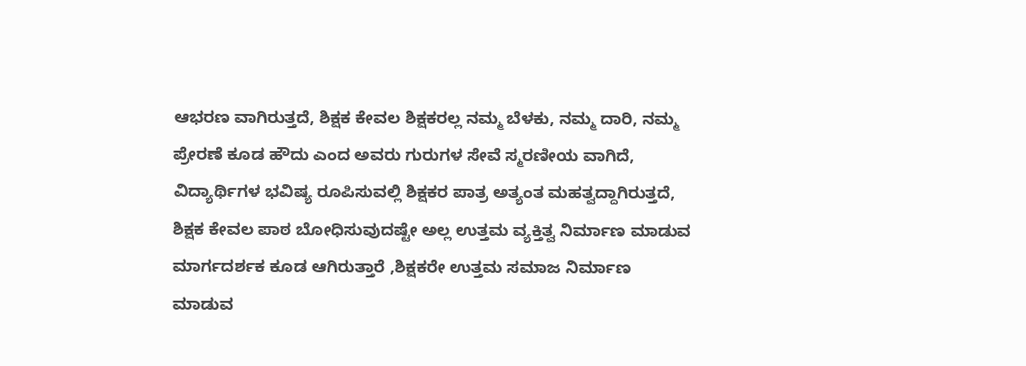ಆಭರಣ ವಾಗಿರುತ್ತದೆ, ಶಿಕ್ಷಕ ಕೇವಲ ಶಿಕ್ಷಕರಲ್ಲ ನಮ್ಮ ಬೆಳಕು, ನಮ್ಮ ದಾರಿ, ನಮ್ಮ ಪ್ರೇರಣೆ ಕೂಡ ಹೌದು ಎಂದ ಅವರು ಗುರುಗಳ ಸೇವೆ ಸ್ಮರಣೀಯ ವಾಗಿದೆ, ವಿದ್ಯಾರ್ಥಿಗಳ ಭವಿಷ್ಯ ರೂಪಿಸುವಲ್ಲಿ ಶಿಕ್ಷಕರ ಪಾತ್ರ ಅತ್ಯಂತ ಮಹತ್ವದ್ದಾಗಿರುತ್ತದೆ,
ಶಿಕ್ಷಕ ಕೇವಲ ಪಾಠ ಬೋಧಿಸುವುದಷ್ಟೇ ಅಲ್ಲ ಉತ್ತಮ ವ್ಯಕ್ತಿತ್ವ ನಿರ್ಮಾಣ ಮಾಡುವ ಮಾರ್ಗದರ್ಶಕ ಕೂಡ ಆಗಿರುತ್ತಾರೆ ,ಶಿಕ್ಷಕರೇ ಉತ್ತಮ ಸಮಾಜ ನಿರ್ಮಾಣ ಮಾಡುವ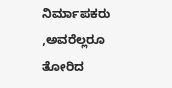ನಿರ್ಮಾಪಕರು ,ಅವರೆಲ್ಲರೂ ತೋರಿದ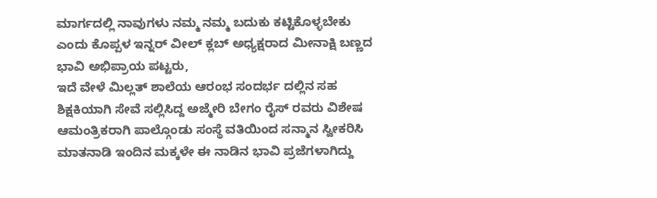ಮಾರ್ಗದಲ್ಲಿ ನಾವುಗಳು ನಮ್ಮ ನಮ್ಮ ಬದುಕು ಕಟ್ಟಿಕೊಳ್ಳಬೇಕು ಎಂದು ಕೊಪ್ಪಳ ಇನ್ನರ್ ವೀಲ್ ಕ್ಲಬ್ ಅಧ್ಯಕ್ಷರಾದ ಮೀನಾಕ್ಷಿ ಬಣ್ಣದ ಭಾವಿ ಅಭಿಪ್ರಾಯ ಪಟ್ಟರು,
ಇದೆ ವೇಳೆ ಮಿಲ್ಲತ್ ಶಾಲೆಯ ಆರಂಭ ಸಂದರ್ಭ ದಲ್ಲಿನ ಸಹ ಶಿಕ್ಷಕಿಯಾಗಿ ಸೇವೆ ಸಲ್ಲಿಸಿದ್ದ ಅಜ್ಮೇರಿ ಬೇಗಂ ರೈಸ್ ರವರು ವಿಶೇಷ ಆಮಂತ್ರಿಕರಾಗಿ ಪಾಲ್ಗೊಂಡು ಸಂಸ್ಥೆ ವತಿಯಿಂದ ಸನ್ಮಾನ ಸ್ವೀಕರಿಸಿ ಮಾತನಾಡಿ ಇಂದಿನ ಮಕ್ಕಳೇ ಈ ನಾಡಿನ ಭಾವಿ ಪ್ರಜೆಗಳಾಗಿದ್ದು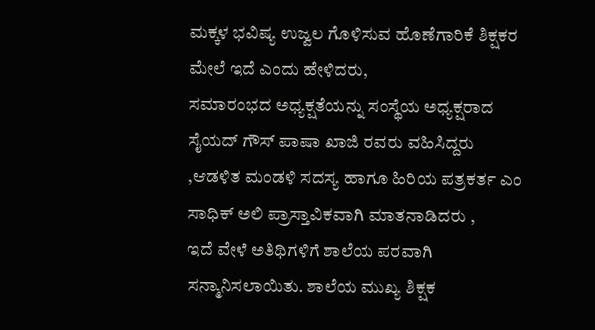ಮಕ್ಕಳ ಭವಿಷ್ಯ ಉಜ್ವಲ ಗೊಳಿಸುವ ಹೊಣೆಗಾರಿಕೆ ಶಿಕ್ಷಕರ ಮೇಲೆ ಇದೆ ಎಂದು ಹೇಳಿದರು,
ಸಮಾರಂಭದ ಅಧ್ಯಕ್ಷತೆಯನ್ನು ಸಂಸ್ಥೆಯ ಅಧ್ಯಕ್ಷರಾದ ಸೈಯದ್ ಗೌಸ್ ಪಾಷಾ ಖಾಜಿ ರವರು ವಹಿಸಿದ್ದರು ,ಆಡಳಿತ ಮಂಡಳಿ ಸದಸ್ಯ ಹಾಗೂ ಹಿರಿಯ ಪತ್ರಕರ್ತ ಎಂ ಸಾಧಿಕ್ ಅಲಿ ಪ್ರಾಸ್ತಾವಿಕವಾಗಿ ಮಾತನಾಡಿದರು ,
ಇದೆ ವೇಳೆ ಅತಿಥಿಗಳಿಗೆ ಶಾಲೆಯ ಪರವಾಗಿ ಸನ್ಮಾನಿಸಲಾಯಿತು. ಶಾಲೆಯ ಮುಖ್ಯ ಶಿಕ್ಷಕ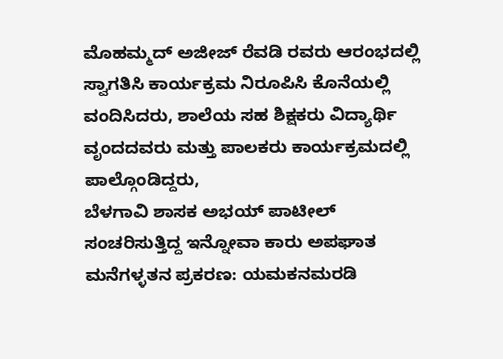ಮೊಹಮ್ಮದ್ ಅಜೀಜ್ ರೆವಡಿ ರವರು ಆರಂಭದಲ್ಲಿ ಸ್ವಾಗತಿಸಿ ಕಾರ್ಯಕ್ರಮ ನಿರೂಪಿಸಿ ಕೊನೆಯಲ್ಲಿ ವಂದಿಸಿದರು, ಶಾಲೆಯ ಸಹ ಶಿಕ್ಷಕರು ವಿದ್ಯಾರ್ಥಿ ವೃಂದದವರು ಮತ್ತು ಪಾಲಕರು ಕಾರ್ಯಕ್ರಮದಲ್ಲಿ ಪಾಲ್ಗೊಂಡಿದ್ದರು,
ಬೆಳಗಾವಿ ಶಾಸಕ ಅಭಯ್ ಪಾಟೀಲ್ ಸಂಚರಿಸುತ್ತಿದ್ದ ಇನ್ನೋವಾ ಕಾರು ಅಪಘಾತ
ಮನೆಗಳ್ಳತನ ಪ್ರಕರಣ: ಯಮಕನಮರಡಿ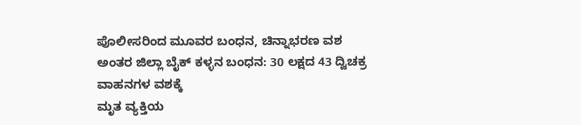ಪೊಲೀಸರಿಂದ ಮೂವರ ಬಂಧನ, ಚಿನ್ನಾಭರಣ ವಶ
ಅಂತರ ಜಿಲ್ಲಾ ಬೈಕ್ ಕಳ್ಳನ ಬಂಧನ: 30 ಲಕ್ಷದ 43 ದ್ವಿಚಕ್ರ ವಾಹನಗಳ ವಶಕ್ಕೆ
ಮೃತ ವ್ಯಕ್ತಿಯ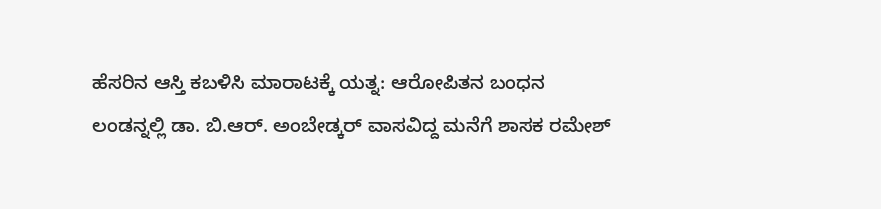ಹೆಸರಿನ ಆಸ್ತಿ ಕಬಳಿಸಿ ಮಾರಾಟಕ್ಕೆ ಯತ್ನ: ಆರೋಪಿತನ ಬಂಧನ
ಲಂಡನ್ನಲ್ಲಿ ಡಾ. ಬಿ.ಆರ್. ಅಂಬೇಡ್ಕರ್ ವಾಸವಿದ್ದ ಮನೆಗೆ ಶಾಸಕ ರಮೇಶ್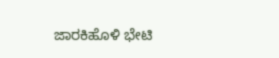ಜಾರಕಿಹೊಳಿ ಭೇಟಿ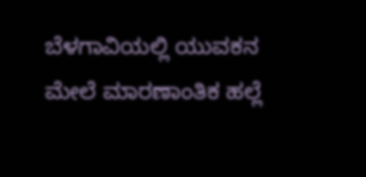ಬೆಳಗಾವಿಯಲ್ಲಿ ಯುವಕನ ಮೇಲೆ ಮಾರಣಾಂತಿಕ ಹಲ್ಲೆ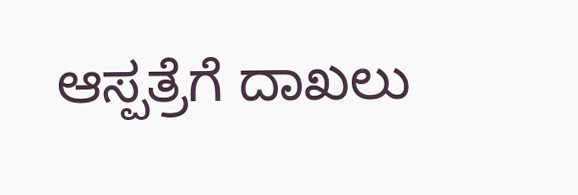ಆಸ್ಪತ್ರೆಗೆ ದಾಖಲು